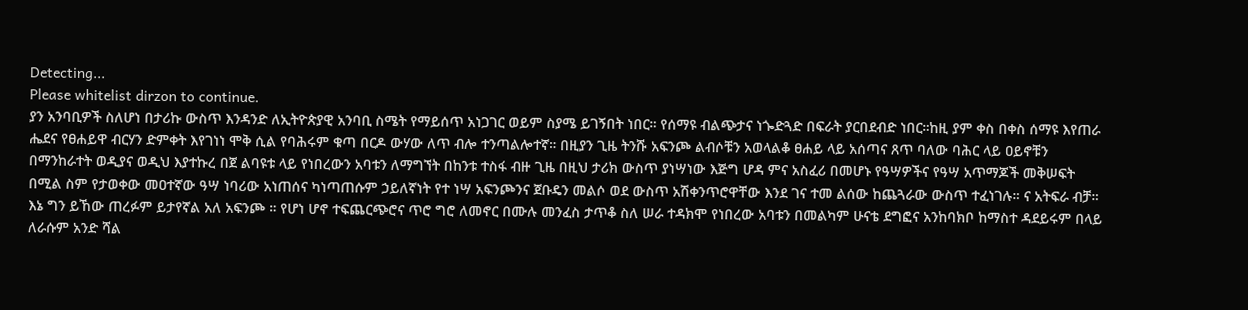Detecting...
Please whitelist dirzon to continue.
ያን አንባቢዎች ስለሆነ በታሪኩ ውስጥ እንዳንድ ለኢትዮጵያዊ አንባቢ ስሜት የማይሰጥ አነጋገር ወይም ስያሜ ይገኝበት ነበር። የሰማዩ ብልጭታና ነጐድጓድ በፍራት ያርበደብድ ነበር።ከዚ ያም ቀስ በቀስ ሰማዩ እየጠራ ሔደና የፀሐይዋ ብርሃን ድምቀት እየገነነ ሞቅ ሲል የባሕሩም ቁጣ በርዶ ውሃው ለጥ ብሎ ተንጣልሎተኛ። በዚያን ጊዜ ትንሹ አፍንጮ ልብሶቹን አወላልቆ ፀሐይ ላይ አሰጣና ጸጥ ባለው ባሕር ላይ ዐይኖቹን በማንከራተት ወዲያና ወዲህ እያተኩረ በጀ ልባዩቱ ላይ የነበረውን አባቱን ለማግኘት በከንቱ ተስፋ ብዙ ጊዜ በዚህ ታሪክ ውስጥ ያነሣነው እጅግ ሆዳ ምና አስፈሪ በመሆኑ የዓሣዎችና የዓሣ አጥማጆች መቅሠፍት በሚል ስም የታወቀው መዐተኛው ዓሣ ነባሪው አነጠሰና ካነጣጠሱም ኃይለኛነት የተ ነሣ አፍንጮንና ጀቡዴን መልሶ ወደ ውስጥ አሽቀንጥሮዋቸው እንደ ገና ተመ ልሰው ከጨጓራው ውስጥ ተፈነገሉ። ና አትፍራ ብቻ። እኔ ግን ይኸው ጠረፉም ይታየኛል አለ አፍንጮ ። የሆነ ሆኖ ተፍጨርጭሮና ጥሮ ግሮ ለመኖር በሙሉ መንፈስ ታጥቆ ስለ ሠራ ተዳክሞ የነበረው አባቱን በመልካም ሁናቴ ደግፎና አንከባክቦ ከማስተ ዳደይሩም በላይ ለራሱም አንድ ሻል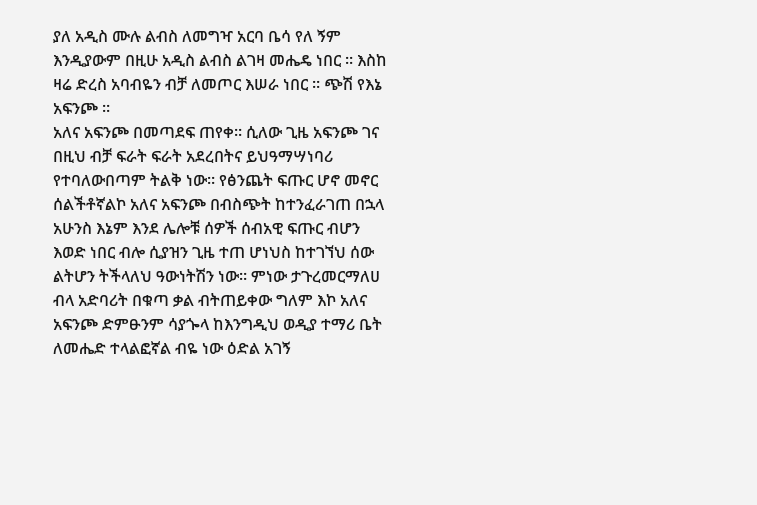ያለ አዲስ ሙሉ ልብስ ለመግዣ አርባ ቤሳ የለ ኝም እንዲያውም በዚሁ አዲስ ልብስ ልገዛ መሔዴ ነበር ። እስከ ዛሬ ድረስ አባብዬን ብቻ ለመጦር እሠራ ነበር ። ጭሽ የእኔ አፍንጮ ።
አለና አፍንጮ በመጣደፍ ጠየቀ። ሲለው ጊዜ አፍንጮ ገና በዚህ ብቻ ፍራት ፍራት አደረበትና ይህዓማሣነባሪ የተባለውበጣም ትልቅ ነው። የፅንጨት ፍጡር ሆኖ መኖር ሰልችቶኛልኮ አለና አፍንጮ በብስጭት ከተንፈራገጠ በኋላ አሁንስ እኔም እንደ ሌሎቹ ሰዎች ሰብአዊ ፍጡር ብሆን እወድ ነበር ብሎ ሲያዝን ጊዜ ተጠ ሆነህስ ከተገኘህ ሰው ልትሆን ትችላለህ ዓውነትሽን ነው። ምነው ታጉረመርማለሀ ብላ አድባሪት በቁጣ ቃል ብትጠይቀው ግለም እኮ አለና አፍንጮ ድምፁንም ሳያጐላ ከእንግዲህ ወዲያ ተማሪ ቤት ለመሔድ ተላልፎኛል ብዬ ነው ዕድል አገኝ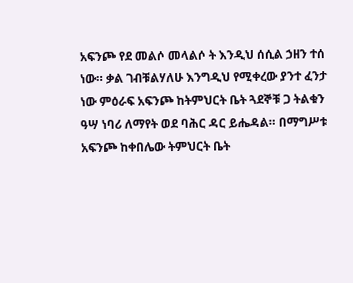አፍንጮ የደ መልሶ መላልሶ ት እንዲህ ሰሲል ኃዘን ተሰ ነው። ቃል ገብቹልሃለሁ እንግዲህ የሚቀረው ያንተ ፈንታ ነው ምዕራፍ አፍንጮ ከትምህርት ቤት ጓደኞቹ ጋ ትልቁን ዓሣ ነባሪ ለማየት ወደ ባሕር ዳር ይሔዳል። በማግሥቱ አፍንጮ ከቀበሌው ትምህርት ቤት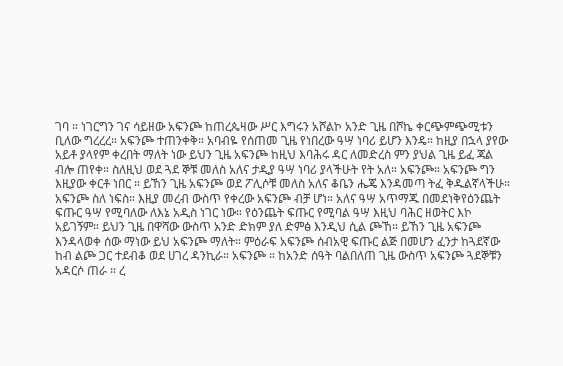ገባ ። ነገርግን ገና ሳይዘው አፍንጮ ከጠረጴዛው ሥር እግሩን አሾልኮ አንድ ጊዜ በሾኬ ቀርጭምጭሚቱን ቢለው ግረረረ። አፍንጮ ተጠንቀቅ። አባብዬ የሰጠመ ጊዜ የነበረው ዓሣ ነባሪ ይሆን እንዴ። ከዚያ በኋላ ያየው አይቶ ያላየም ቀረበት ማለት ነው ይህን ጊዜ አፍንጮ ከዚህ እባሕሩ ዳር ለመድረስ ምን ያህል ጊዜ ይፈ ጃል ብሎ ጠየቀ። ስለዚህ ወደ ጓደ ኞቹ መለስ አለና ታዲያ ዓሣ ነባሪ ያላችሁት የት አለ። አፍንጮ። አፍንጮ ግን እዚያው ቀርቶ ነበር ። ይኸን ጊዜ አፍንጮ ወደ ፖሊሶቹ መለስ አለና ቆቤን ሔጄ እንዳመጣ ትፈ ቅዱልኛላችሁ። አፍንጮ ስለ ነፍስ። እዚያ መረብ ውስጥ የቀረው አፍንጮ ብቻ ሆነ። አለና ዓሣ አጥማጁ በመደነቅየዕንጨት ፍጡር ዓሣ የሚባለው ለእኔ አዲስ ነገር ነው። የዕንጨት ፍጡር የሚባል ዓሣ እዚህ ባሕር ዘወትር እኮ አይገኝም። ይህን ጊዜ በዋሻው ውስጥ አንድ ድክም ያለ ድምፅ እንዲህ ሲል ጮኸ። ይኸን ጊዜ አፍንጮ እንዳላወቀ ሰው ማነው ይህ አፍንጮ ማለት። ምዕራፍ አፍንጮ ሰብአዊ ፍጡር ልጅ በመሆን ፈንታ ከጓደኛው ከብ ልጮ ጋር ተደብቆ ወደ ሀገረ ዳንኪራ። አፍንጮ ። ከአንድ ሰዓት ባልበለጠ ጊዜ ውስጥ አፍንጮ ጓደኞቹን አዳርሶ ጠራ ። ረ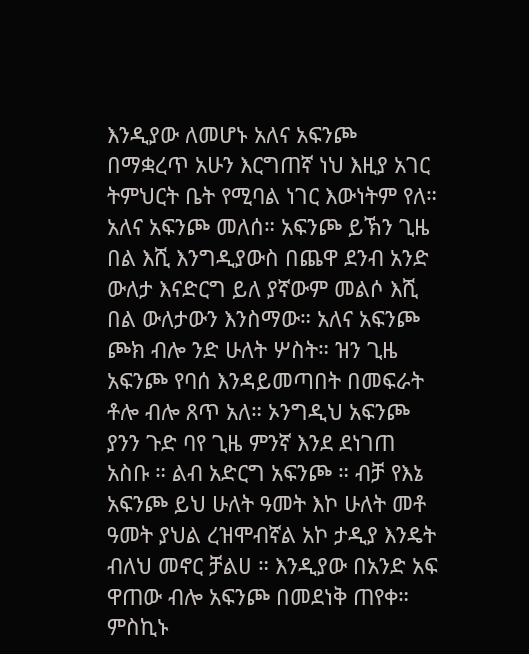እንዲያው ለመሆኑ አለና አፍንጮ በማቋረጥ አሁን እርግጠኛ ነህ እዚያ አገር ትምህርት ቤት የሚባል ነገር እውነትም የለ። አለና አፍንጮ መለሰ። አፍንጮ ይኽን ጊዜ በል እሺ እንግዲያውስ በጨዋ ደንብ አንድ ውለታ እናድርግ ይለ ያኛውም መልሶ እሺ በል ውለታውን እንስማው። አለና አፍንጮ ጮክ ብሎ ንድ ሁለት ሦስት። ዝን ጊዜ አፍንጮ የባሰ እንዳይመጣበት በመፍራት ቶሎ ብሎ ጸጥ አለ። ኦንግዲህ አፍንጮ ያንን ጉድ ባየ ጊዜ ምንኛ እንደ ደነገጠ አስቡ ። ልብ አድርግ አፍንጮ ። ብቻ የእኔ አፍንጮ ይህ ሁለት ዓመት እኮ ሁለት መቶ ዓመት ያህል ረዝሞብኛል አኮ ታዲያ እንዴት ብለህ መኖር ቻልሀ ። እንዲያው በአንድ አፍ ዋጠው ብሎ አፍንጮ በመደነቅ ጠየቀ። ምስኪኑ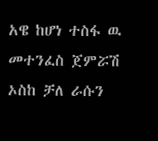አዌ ከሆነ ተስፋ ዉ መተንፈስ ጀምሯሽ ኦስከ ቻለ ራሱን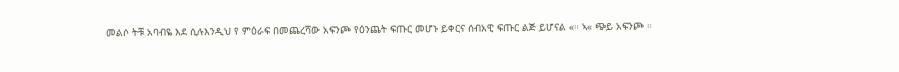መልሶ ትቹ አባብዬ እደ ሲሉእንዲህ የ ምዕራፍ በመጨረሻው አፍንጮ የዕንጨት ፍጡር መሆኑ ይቀርና ሰብአዊ ፍጡር ልጅ ይሆናል «። ኣ« ጭይ አፍንጮ ።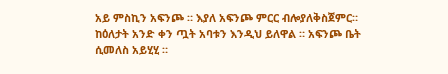አይ ምስኪን አፍንጮ ። እያለ አፍንጮ ምርር ብሎያለቅስጀምር። ከዕለታት አንድ ቀን ጧት አባቱን እንዲህ ይለዋል ። አፍንጮ ቤት ሲመለስ አይሂሂ ።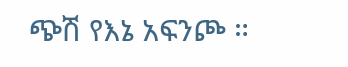ጭሽ የእኔ አፍንጮ ።